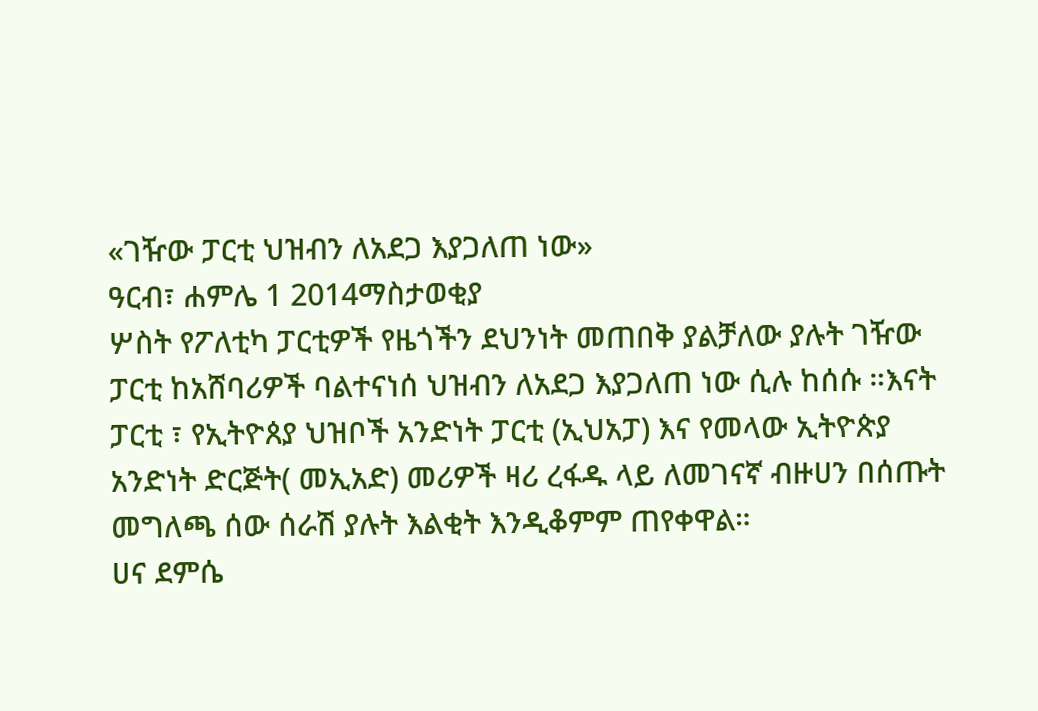«ገዥው ፓርቲ ህዝብን ለአደጋ እያጋለጠ ነው»
ዓርብ፣ ሐምሌ 1 2014ማስታወቂያ
ሦስት የፖለቲካ ፓርቲዎች የዜጎችን ደህንነት መጠበቅ ያልቻለው ያሉት ገዥው ፓርቲ ከአሸባሪዎች ባልተናነሰ ህዝብን ለአደጋ እያጋለጠ ነው ሲሉ ከሰሱ ።እናት ፓርቲ ፣ የኢትዮጰያ ህዝቦች አንድነት ፓርቲ (ኢህአፓ) እና የመላው ኢትዮጵያ አንድነት ድርጅት( መኢአድ) መሪዎች ዛሪ ረፋዱ ላይ ለመገናኛ ብዙሀን በሰጡት መግለጫ ሰው ሰራሽ ያሉት እልቂት እንዲቆምም ጠየቀዋል።
ሀና ደምሴ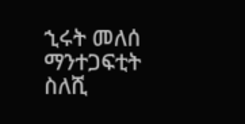ኂሩት መለሰ
ማንተጋፍቲት ስለሺ